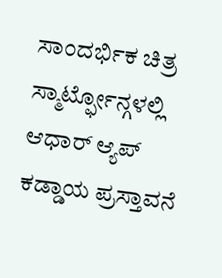ಸಾಂದರ್ಭಿಕ ಚಿತ್ರ
ಸ್ಮಾರ್ಟ್ಫೋನ್ಗಳಲ್ಲಿ ಆಧಾರ್ ಆ್ಯಪ್ ಕಡ್ಡಾಯ ಪ್ರಸ್ತಾವನೆ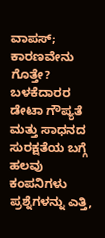ವಾಪಸ್; ಕಾರಣವೇನು ಗೊತ್ತೇ?
ಬಳಕೆದಾರರ ಡೇಟಾ ಗೌಪ್ಯತೆ ಮತ್ತು ಸಾಧನದ ಸುರಕ್ಷತೆಯ ಬಗ್ಗೆ ಹಲವು ಕಂಪನಿಗಳು ಪ್ರಶ್ನೆಗಳನ್ನು ಎತ್ತಿ,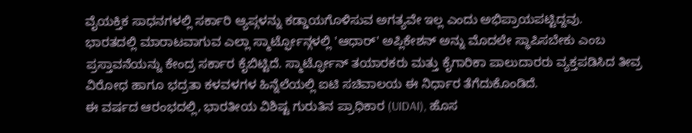ವೈಯಕ್ತಿಕ ಸಾಧನಗಳಲ್ಲಿ ಸರ್ಕಾರಿ ಆ್ಯಪ್ಗಳನ್ನು ಕಡ್ಡಾಯಗೊಳಿಸುವ ಅಗತ್ಯವೇ ಇಲ್ಲ ಎಂದು ಅಭಿಪ್ರಾಯಪಟ್ಟಿದ್ದವು.
ಭಾರತದಲ್ಲಿ ಮಾರಾಟವಾಗುವ ಎಲ್ಲಾ ಸ್ಮಾರ್ಟ್ಫೋನ್ಗಳಲ್ಲಿ 'ಆಧಾರ್' ಅಪ್ಲಿಕೇಶನ್ ಅನ್ನು ಮೊದಲೇ ಸ್ಥಾಪಿಸಬೇಕು ಎಂಬ ಪ್ರಸ್ತಾವನೆಯನ್ನು ಕೇಂದ್ರ ಸರ್ಕಾರ ಕೈಬಿಟ್ಟಿದೆ. ಸ್ಮಾರ್ಟ್ಫೋನ್ ತಯಾರಕರು ಮತ್ತು ಕೈಗಾರಿಕಾ ಪಾಲುದಾರರು ವ್ಯಕ್ತಪಡಿಸಿದ ತೀವ್ರ ವಿರೋಧ ಹಾಗೂ ಭದ್ರತಾ ಕಳವಳಗಳ ಹಿನ್ನೆಲೆಯಲ್ಲಿ ಐಟಿ ಸಚಿವಾಲಯ ಈ ನಿರ್ಧಾರ ತೆಗೆದುಕೊಂಡಿದೆ.
ಈ ವರ್ಷದ ಆರಂಭದಲ್ಲಿ, ಭಾರತೀಯ ವಿಶಿಷ್ಟ ಗುರುತಿನ ಪ್ರಾಧಿಕಾರ (UIDAI), ಹೊಸ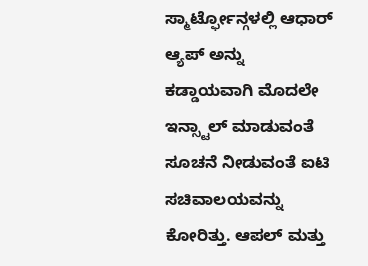ಸ್ಮಾರ್ಟ್ಫೋನ್ಗಳಲ್ಲಿ ಆಧಾರ್ ಆ್ಯಪ್ ಅನ್ನು ಕಡ್ಡಾಯವಾಗಿ ಮೊದಲೇ ಇನ್ಸ್ಟಾಲ್ ಮಾಡುವಂತೆ ಸೂಚನೆ ನೀಡುವಂತೆ ಐಟಿ ಸಚಿವಾಲಯವನ್ನು ಕೋರಿತ್ತು. ಆಪಲ್ ಮತ್ತು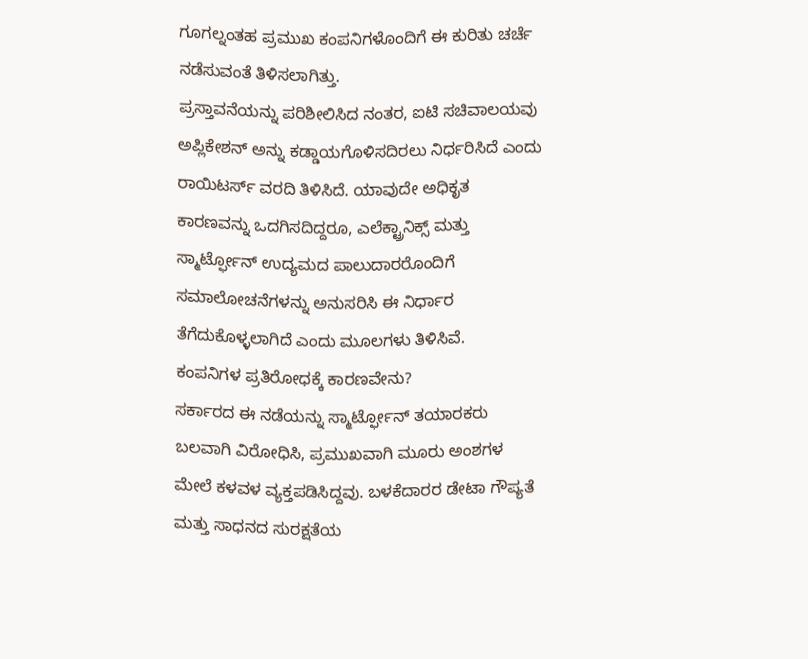ಗೂಗಲ್ನಂತಹ ಪ್ರಮುಖ ಕಂಪನಿಗಳೊಂದಿಗೆ ಈ ಕುರಿತು ಚರ್ಚೆ ನಡೆಸುವಂತೆ ತಿಳಿಸಲಾಗಿತ್ತು.
ಪ್ರಸ್ತಾವನೆಯನ್ನು ಪರಿಶೀಲಿಸಿದ ನಂತರ, ಐಟಿ ಸಚಿವಾಲಯವು ಅಪ್ಲಿಕೇಶನ್ ಅನ್ನು ಕಡ್ಡಾಯಗೊಳಿಸದಿರಲು ನಿರ್ಧರಿಸಿದೆ ಎಂದು ರಾಯಿಟರ್ಸ್ ವರದಿ ತಿಳಿಸಿದೆ. ಯಾವುದೇ ಅಧಿಕೃತ ಕಾರಣವನ್ನು ಒದಗಿಸದಿದ್ದರೂ, ಎಲೆಕ್ಟ್ರಾನಿಕ್ಸ್ ಮತ್ತು ಸ್ಮಾರ್ಟ್ಫೋನ್ ಉದ್ಯಮದ ಪಾಲುದಾರರೊಂದಿಗೆ ಸಮಾಲೋಚನೆಗಳನ್ನು ಅನುಸರಿಸಿ ಈ ನಿರ್ಧಾರ ತೆಗೆದುಕೊಳ್ಳಲಾಗಿದೆ ಎಂದು ಮೂಲಗಳು ತಿಳಿಸಿವೆ.
ಕಂಪನಿಗಳ ಪ್ರತಿರೋಧಕ್ಕೆ ಕಾರಣವೇನು?
ಸರ್ಕಾರದ ಈ ನಡೆಯನ್ನು ಸ್ಮಾರ್ಟ್ಫೋನ್ ತಯಾರಕರು ಬಲವಾಗಿ ವಿರೋಧಿಸಿ, ಪ್ರಮುಖವಾಗಿ ಮೂರು ಅಂಶಗಳ ಮೇಲೆ ಕಳವಳ ವ್ಯಕ್ತಪಡಿಸಿದ್ದವು. ಬಳಕೆದಾರರ ಡೇಟಾ ಗೌಪ್ಯತೆ ಮತ್ತು ಸಾಧನದ ಸುರಕ್ಷತೆಯ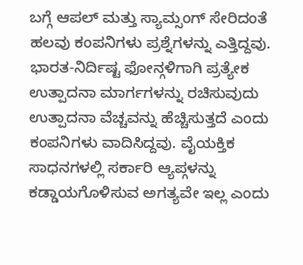ಬಗ್ಗೆ ಆಪಲ್ ಮತ್ತು ಸ್ಯಾಮ್ಸಂಗ್ ಸೇರಿದಂತೆ ಹಲವು ಕಂಪನಿಗಳು ಪ್ರಶ್ನೆಗಳನ್ನು ಎತ್ತಿದ್ದವು. ಭಾರತ-ನಿರ್ದಿಷ್ಟ ಫೋನ್ಗಳಿಗಾಗಿ ಪ್ರತ್ಯೇಕ ಉತ್ಪಾದನಾ ಮಾರ್ಗಗಳನ್ನು ರಚಿಸುವುದು ಉತ್ಪಾದನಾ ವೆಚ್ಚವನ್ನು ಹೆಚ್ಚಿಸುತ್ತದೆ ಎಂದು ಕಂಪನಿಗಳು ವಾದಿಸಿದ್ದವು. ವೈಯಕ್ತಿಕ ಸಾಧನಗಳಲ್ಲಿ ಸರ್ಕಾರಿ ಆ್ಯಪ್ಗಳನ್ನು ಕಡ್ಡಾಯಗೊಳಿಸುವ ಅಗತ್ಯವೇ ಇಲ್ಲ ಎಂದು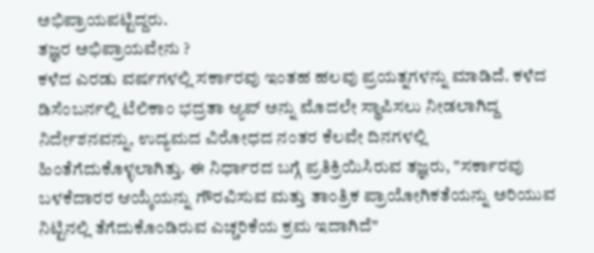ಅಭಿಪ್ರಾಯಪಟ್ಟಿದ್ದರು.
ತಜ್ಞರ ಅಭಿಪ್ರಾಯವೇನು ?
ಕಳೆದ ಎರಡು ವರ್ಷಗಳಲ್ಲಿ ಸರ್ಕಾರವು ಇಂತಹ ಹಲವು ಪ್ರಯತ್ನಗಳನ್ನು ಮಾಡಿದೆ. ಕಳೆದ ಡಿಸೆಂಬರ್ನಲ್ಲಿ ಟೆಲಿಕಾಂ ಭದ್ರತಾ ಆ್ಯಪ್ ಅನ್ನು ಮೊದಲೇ ಸ್ಥಾಪಿಸಲು ನೀಡಲಾಗಿದ್ದ ನಿರ್ದೇಶನವನ್ನು, ಉದ್ಯಮದ ವಿರೋಧದ ನಂತರ ಕೆಲವೇ ದಿನಗಳಲ್ಲಿ ಹಿಂತೆಗೆದುಕೊಳ್ಳಲಾಗಿತ್ತು. ಈ ನಿರ್ಧಾರದ ಬಗ್ಗೆ ಪ್ರತಿಕ್ರಿಯಿಸಿರುವ ತಜ್ಞರು, "ಸರ್ಕಾರವು ಬಳಕೆದಾರರ ಆಯ್ಕೆಯನ್ನು ಗೌರವಿಸುವ ಮತ್ತು ತಾಂತ್ರಿಕ ಪ್ರಾಯೋಗಿಕತೆಯನ್ನು ಅರಿಯುವ ನಿಟ್ಟಿನಲ್ಲಿ ತೆಗೆದುಕೊಂಡಿರುವ ಎಚ್ಚರಿಕೆಯ ಕ್ರಮ ಇದಾಗಿದೆ"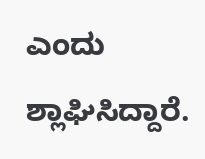ಎಂದು ಶ್ಲಾಘಿಸಿದ್ದಾರೆ.